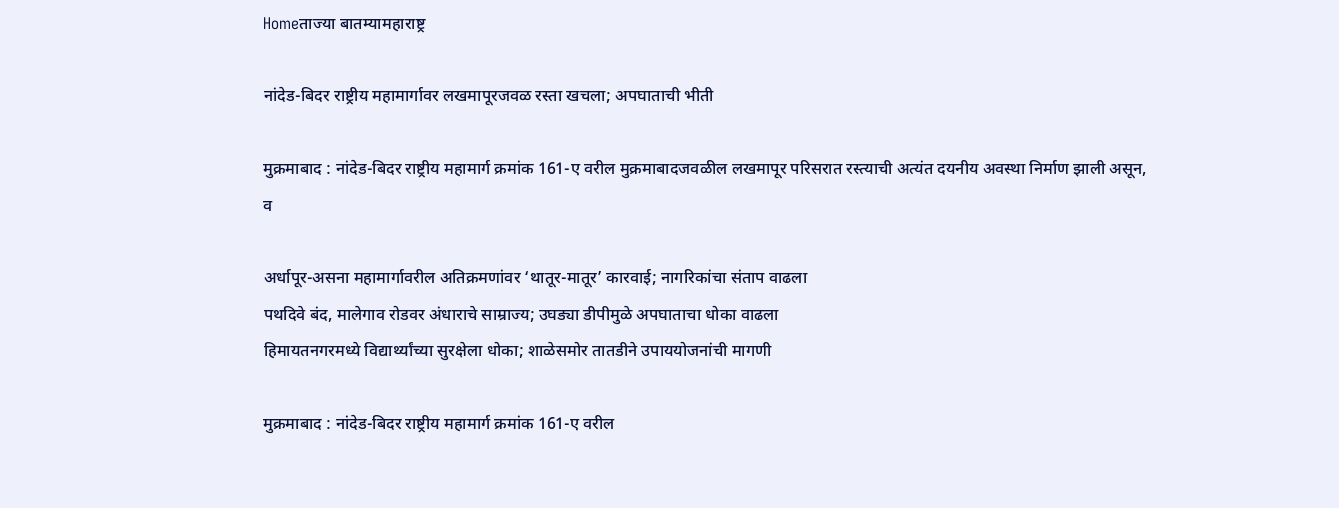Homeताज्या बातम्यामहाराष्ट्र

नांदेड-बिदर राष्ट्रीय महामार्गावर लखमापूरजवळ रस्ता खचला; अपघाताची भीती

मुक्रमाबाद : नांदेड-बिदर राष्ट्रीय महामार्ग क्रमांक 161-ए वरील मुक्रमाबादजवळील लखमापूर परिसरात रस्त्याची अत्यंत दयनीय अवस्था निर्माण झाली असून, व

अर्धापूर-असना महामार्गावरील अतिक्रमणांवर ‘थातूर-मातूर’ कारवाई; नागरिकांचा संताप वाढला
पथदिवे बंद, मालेगाव रोडवर अंधाराचे साम्राज्य; उघड्या डीपीमुळे अपघाताचा धोका वाढला
हिमायतनगरमध्ये विद्यार्थ्यांच्या सुरक्षेला धोका; शाळेसमोर तातडीने उपाययोजनांची मागणी

मुक्रमाबाद : नांदेड-बिदर राष्ट्रीय महामार्ग क्रमांक 161-ए वरील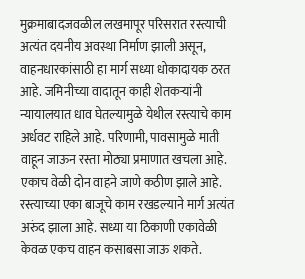मुक्रमाबादजवळील लखमापूर परिसरात रस्त्याची अत्यंत दयनीय अवस्था निर्माण झाली असून, वाहनधारकांसाठी हा मार्ग सध्या धोकादायक ठरत आहे. जमिनीच्या वादातून काही शेतकर्‍यांनी न्यायालयात धाव घेतल्यामुळे येथील रस्त्याचे काम अर्धवट राहिले आहे. परिणामी, पावसामुळे माती वाहून जाऊन रस्ता मोठ्या प्रमाणात खचला आहे.
एकाच वेळी दोन वाहने जाणे कठीण झाले आहे. रस्त्याच्या एका बाजूचे काम रखडल्याने मार्ग अत्यंत अरुंद झाला आहे. सध्या या ठिकाणी एकावेळी केवळ एकच वाहन कसाबसा जाऊ शकते.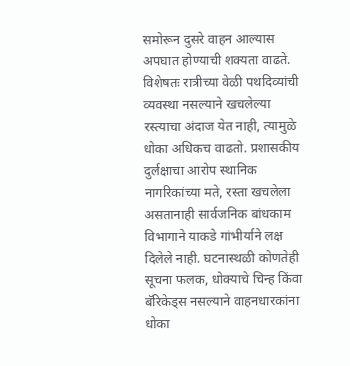समोरून दुसरे वाहन आल्यास अपघात होण्याची शक्यता वाढते. विशेषतः रात्रीच्या वेळी पथदिव्यांची व्यवस्था नसल्याने खचलेल्या रस्त्याचा अंदाज येत नाही, त्यामुळे धोका अधिकच वाढतो. प्रशासकीय दुर्लक्षाचा आरोप स्थानिक नागरिकांच्या मते, रस्ता खचलेला असतानाही सार्वजनिक बांधकाम विभागाने याकडे गांभीर्याने लक्ष दिलेले नाही. घटनास्थळी कोणतेही सूचना फलक, धोक्याचे चिन्ह किंवा बॅरिकेड्स नसल्याने वाहनधारकांना धोका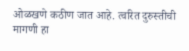ओळखणे कठीण जात आहे. त्वरित दुरुस्तीची मागणी हा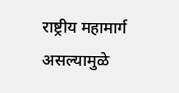राष्ट्रीय महामार्ग असल्यामुळे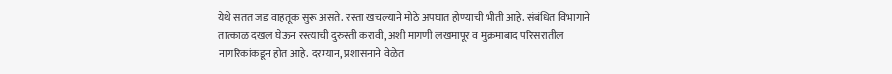येथे सतत जड वाहतूक सुरू असते. रस्ता खचल्याने मोठे अपघात होण्याची भीती आहे. संबंधित विभागाने तात्काळ दखल घेऊन रस्त्याची दुरुस्ती करावी, अशी मागणी लखमापूर व मुक्रमाबाद परिसरातील नागरिकांकडून होत आहे. दरम्यान, प्रशासनाने वेळेत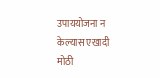उपाययोजना न केल्यास एखादी मोठी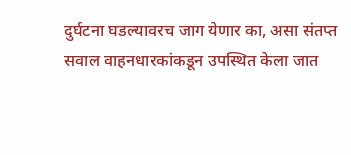दुर्घटना घडल्यावरच जाग येणार का, असा संतप्त सवाल वाहनधारकांकडून उपस्थित केला जात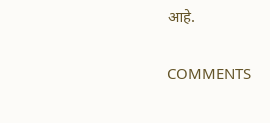आहे.

COMMENTS